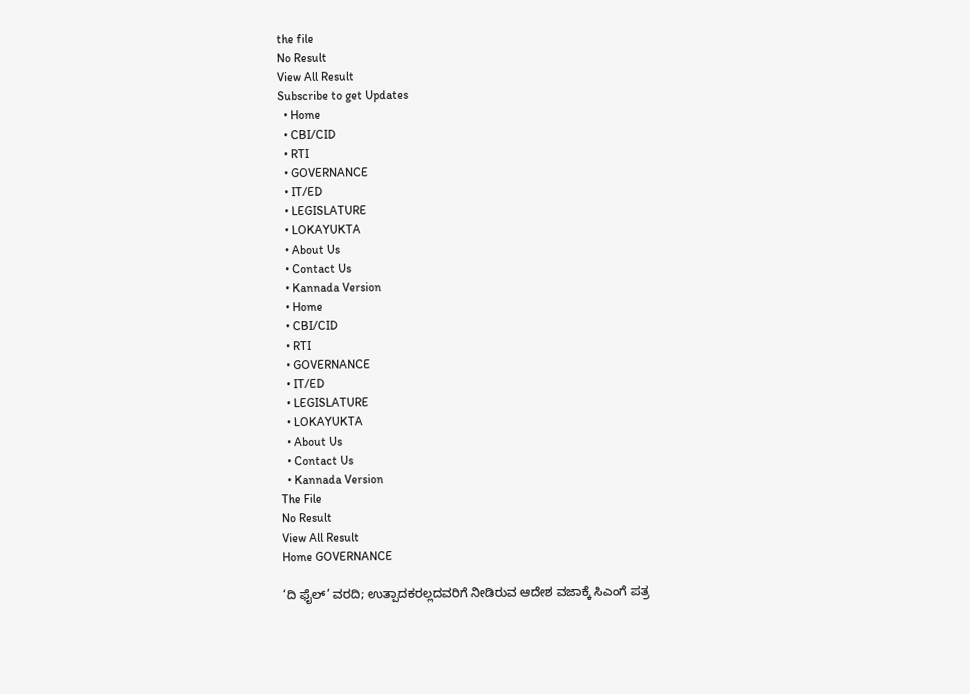the file
No Result
View All Result
Subscribe to get Updates
  • Home
  • CBI/CID
  • RTI
  • GOVERNANCE
  • IT/ED
  • LEGISLATURE
  • LOKAYUKTA
  • About Us
  • Contact Us
  • Kannada Version
  • Home
  • CBI/CID
  • RTI
  • GOVERNANCE
  • IT/ED
  • LEGISLATURE
  • LOKAYUKTA
  • About Us
  • Contact Us
  • Kannada Version
The File
No Result
View All Result
Home GOVERNANCE

‘ದಿ ಫೈಲ್‌’ ವರದಿ; ಉತ್ಪಾದಕರಲ್ಲದವರಿಗೆ ನೀಡಿರುವ ಆದೇಶ ವಜಾಕ್ಕೆ ಸಿಎಂಗೆ ಪತ್ರ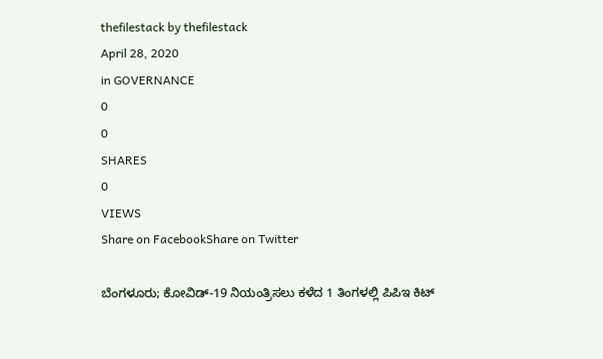thefilestack by thefilestack
April 28, 2020
in GOVERNANCE
0
0
SHARES
0
VIEWS
Share on FacebookShare on Twitter

ಬೆಂಗಳೂರು; ಕೋವಿಡ್‌-19 ನಿಯಂತ್ರಿಸಲು ಕಳೆದ 1 ತಿಂಗಳಲ್ಲಿ ಪಿಪಿಇ ಕಿಟ್‌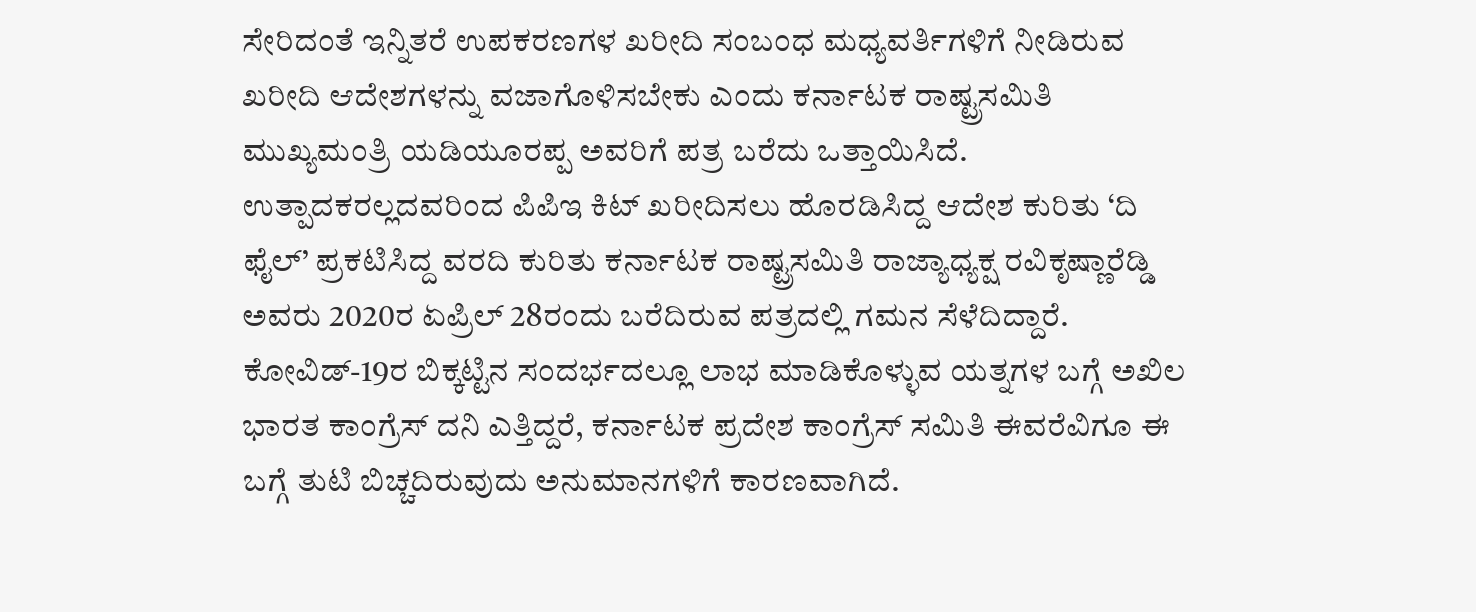ಸೇರಿದಂತೆ ಇನ್ನಿತರೆ ಉಪಕರಣಗಳ ಖರೀದಿ ಸಂಬಂಧ ಮಧ್ಯವರ್ತಿಗಳಿಗೆ ನೀಡಿರುವ ಖರೀದಿ ಆದೇಶಗಳನ್ನು ವಜಾಗೊಳಿಸಬೇಕು ಎಂದು ಕರ್ನಾಟಕ ರಾಷ್ಟ್ರಸಮಿತಿ ಮುಖ್ಯಮಂತ್ರಿ ಯಡಿಯೂರಪ್ಪ ಅವರಿಗೆ ಪತ್ರ ಬರೆದು ಒತ್ತಾಯಿಸಿದೆ.
ಉತ್ಪಾದಕರಲ್ಲದವರಿಂದ ಪಿಪಿಇ ಕಿಟ್‌ ಖರೀದಿಸಲು ಹೊರಡಿಸಿದ್ದ ಆದೇಶ ಕುರಿತು ‘ದಿ ಫೈಲ್‌’ ಪ್ರಕಟಿಸಿದ್ದ ವರದಿ ಕುರಿತು ಕರ್ನಾಟಕ ರಾಷ್ಟ್ರಸಮಿತಿ ರಾಜ್ಯಾಧ್ಯಕ್ಷ ರವಿಕೃಷ್ಣಾರೆಡ್ಡಿ ಅವರು 2020ರ ಏಪ್ರಿಲ್‌ 28ರಂದು ಬರೆದಿರುವ ಪತ್ರದಲ್ಲಿ ಗಮನ ಸೆಳೆದಿದ್ದಾರೆ.
ಕೋವಿಡ್‌-19ರ ಬಿಕ್ಕಟ್ಟಿನ ಸಂದರ್ಭದಲ್ಲೂ ಲಾಭ ಮಾಡಿಕೊಳ್ಳುವ ಯತ್ನಗಳ ಬಗ್ಗೆ ಅಖಿಲ ಭಾರತ ಕಾಂಗ್ರೆಸ್‌ ದನಿ ಎತ್ತಿದ್ದರೆ, ಕರ್ನಾಟಕ ಪ್ರದೇಶ ಕಾಂಗ್ರೆಸ್‌ ಸಮಿತಿ ಈವರೆವಿಗೂ ಈ ಬಗ್ಗೆ ತುಟಿ ಬಿಚ್ಚದಿರುವುದು ಅನುಮಾನಗಳಿಗೆ ಕಾರಣವಾಗಿದೆ.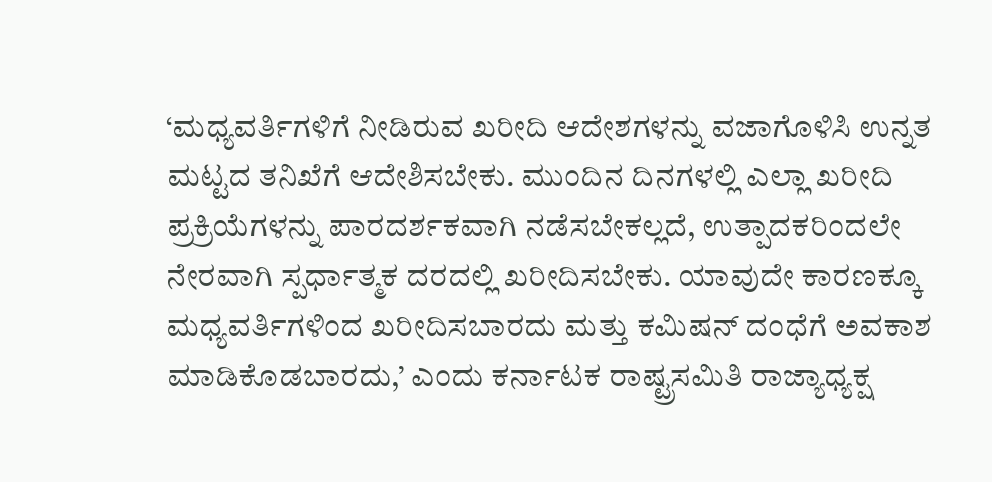‘ಮಧ್ಯವರ್ತಿಗಳಿಗೆ ನೀಡಿರುವ ಖರೀದಿ ಆದೇಶಗಳನ್ನು ವಜಾಗೊಳಿಸಿ ಉನ್ನತ ಮಟ್ಟದ ತನಿಖೆಗೆ ಆದೇಶಿಸಬೇಕು. ಮುಂದಿನ ದಿನಗಳಲ್ಲಿ ಎಲ್ಲಾ ಖರೀದಿ ಪ್ರಕ್ರಿಯೆಗಳನ್ನು ಪಾರದರ್ಶಕವಾಗಿ ನಡೆಸಬೇಕಲ್ಲದೆ, ಉತ್ಪಾದಕರಿಂದಲೇ ನೇರವಾಗಿ ಸ್ಪರ್ಧಾತ್ಮಕ ದರದಲ್ಲಿ ಖರೀದಿಸಬೇಕು. ಯಾವುದೇ ಕಾರಣಕ್ಕೂ ಮಧ್ಯವರ್ತಿಗಳಿಂದ ಖರೀದಿಸಬಾರದು ಮತ್ತು ಕಮಿಷನ್‌ ದಂಧೆಗೆ ಅವಕಾಶ ಮಾಡಿಕೊಡಬಾರದು,’ ಎಂದು ಕರ್ನಾಟಕ ರಾಷ್ಟ್ರಸಮಿತಿ ರಾಜ್ಯಾಧ್ಯಕ್ಷ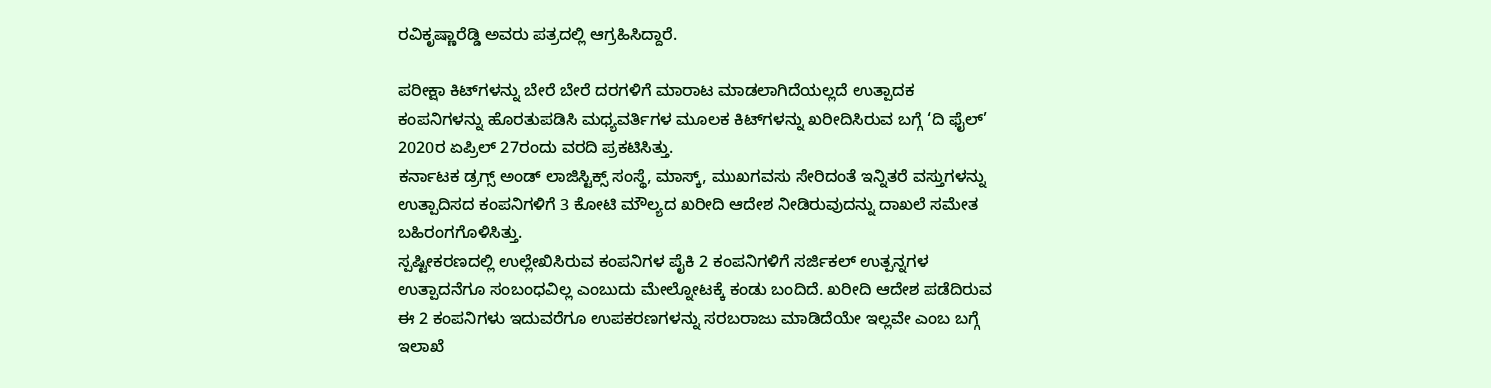ರವಿಕೃಷ್ಣಾರೆಡ್ಡಿ ಅವರು ಪತ್ರದಲ್ಲಿ ಆಗ್ರಹಿಸಿದ್ದಾರೆ.

ಪರೀಕ್ಷಾ ಕಿಟ್‌ಗಳನ್ನು ಬೇರೆ ಬೇರೆ ದರಗಳಿಗೆ ಮಾರಾಟ ಮಾಡಲಾಗಿದೆಯಲ್ಲದೆ ಉತ್ಪಾದಕ ಕಂಪನಿಗಳನ್ನು ಹೊರತುಪಡಿಸಿ ಮಧ್ಯವರ್ತಿಗಳ ಮೂಲಕ ಕಿಟ್‌ಗಳನ್ನು ಖರೀದಿಸಿರುವ ಬಗ್ಗೆ ‘ದಿ ಫೈಲ್‌’ 2020ರ ಏಪ್ರಿಲ್‌ 27ರಂದು ವರದಿ ಪ್ರಕಟಿಸಿತ್ತು.
ಕರ್ನಾಟಕ ಡ್ರಗ್ಸ್‌ ಅಂಡ್‌ ಲಾಜಿಸ್ಟಿಕ್ಸ್‌ ಸಂಸ್ಥೆ, ಮಾಸ್ಕ್‌, ಮುಖಗವಸು ಸೇರಿದಂತೆ ಇನ್ನಿತರೆ ವಸ್ತುಗಳನ್ನು ಉತ್ಪಾದಿಸದ ಕಂಪನಿಗಳಿಗೆ 3 ಕೋಟಿ ಮೌಲ್ಯದ ಖರೀದಿ ಆದೇಶ ನೀಡಿರುವುದನ್ನು ದಾಖಲೆ ಸಮೇತ ಬಹಿರಂಗಗೊಳಿಸಿತ್ತು.
ಸ್ಪಷ್ಟೀಕರಣದಲ್ಲಿ ಉಲ್ಲೇಖಿಸಿರುವ ಕಂಪನಿಗಳ ಪೈಕಿ 2 ಕಂಪನಿಗಳಿಗೆ ಸರ್ಜಿಕಲ್ ಉತ್ಪನ್ನಗಳ ಉತ್ಪಾದನೆಗೂ ಸಂಬಂಧವಿಲ್ಲ ಎಂಬುದು ಮೇಲ್ನೋಟಕ್ಕೆ ಕಂಡು ಬಂದಿದೆ. ಖರೀದಿ ಆದೇಶ ಪಡೆದಿರುವ ಈ 2 ಕಂಪನಿಗಳು ಇದುವರೆಗೂ ಉಪಕರಣಗಳನ್ನು ಸರಬರಾಜು ಮಾಡಿದೆಯೇ ಇಲ್ಲವೇ ಎಂಬ ಬಗ್ಗೆ ಇಲಾಖೆ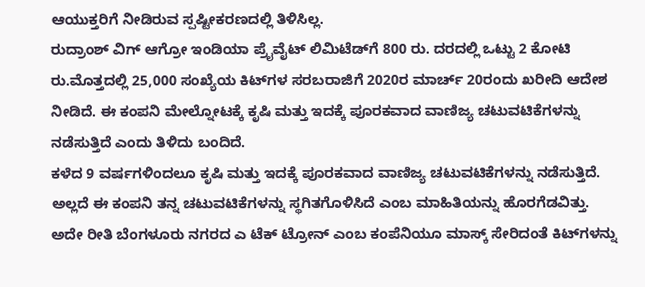ಆಯುಕ್ತರಿಗೆ ನೀಡಿರುವ ಸ್ಪಷ್ಟೀಕರಣದಲ್ಲಿ ತಿಳಿಸಿಲ್ಲ.
ರುದ್ರಾಂಶ್ ವಿಗ್‌ ಆಗ್ರೋ ಇಂಡಿಯಾ ಪ್ರೈವೈಟ್‌ ಲಿಮಿಟೆಡ್‌ಗೆ 800 ರು. ದರದಲ್ಲಿ ಒಟ್ಟು 2 ಕೋಟಿ ರು.ಮೊತ್ತದಲ್ಲಿ 25,000 ಸಂಖ್ಯೆಯ ಕಿಟ್‌ಗಳ ಸರಬರಾಜಿಗೆ 2020ರ ಮಾರ್ಚ್‌ 20ರಂದು ಖರೀದಿ ಆದೇಶ ನೀಡಿದೆ. ಈ ಕಂಪನಿ ಮೇಲ್ನೋಟಕ್ಕೆ ಕೃಷಿ ಮತ್ತು ಇದಕ್ಕೆ ಪೂರಕವಾದ ವಾಣಿಜ್ಯ ಚಟುವಟಿಕೆಗಳನ್ನು ನಡೆಸುತ್ತಿದೆ ಎಂದು ತಿಳಿದು ಬಂದಿದೆ.
ಕಳೆದ 9 ವರ್ಷಗಳಿಂದಲೂ ಕೃಷಿ ಮತ್ತು ಇದಕ್ಕೆ ಪೂರಕವಾದ ವಾಣಿಜ್ಯ ಚಟುವಟಿಕೆಗಳನ್ನು ನಡೆಸುತ್ತಿದೆ. ಅಲ್ಲದೆ ಈ ಕಂಪನಿ ತನ್ನ ಚಟುವಟಿಕೆಗಳನ್ನು ಸ್ಥಗಿತಗೊಳಿಸಿದೆ ಎಂಬ ಮಾಹಿತಿಯನ್ನು ಹೊರಗೆಡವಿತ್ತು.
ಅದೇ ರೀತಿ ಬೆಂಗಳೂರು ನಗರದ ಎ ಟೆಕ್‌ ಟ್ರೋನ್‌ ಎಂಬ ಕಂಪೆನಿಯೂ ಮಾಸ್ಕ್‌ ಸೇರಿದಂತೆ ಕಿಟ್‌ಗಳನ್ನು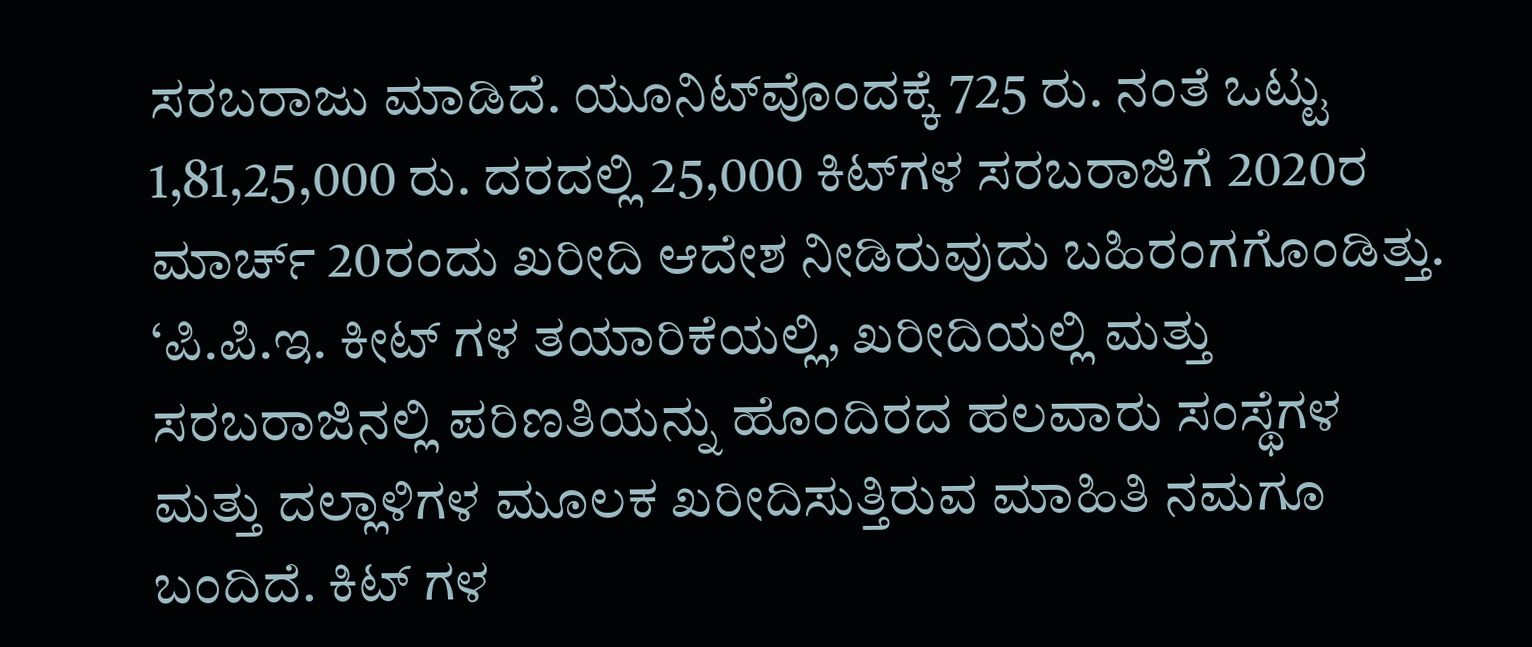ಸರಬರಾಜು ಮಾಡಿದೆ. ಯೂನಿಟ್‌ವೊಂದಕ್ಕೆ 725 ರು. ನಂತೆ ಒಟ್ಟು 1,81,25,000 ರು. ದರದಲ್ಲಿ 25,000 ಕಿಟ್‌ಗಳ ಸರಬರಾಜಿಗೆ 2020ರ ಮಾರ್ಚ್ 20ರಂದು ಖರೀದಿ ಆದೇಶ ನೀಡಿರುವುದು ಬಹಿರಂಗಗೊಂಡಿತ್ತು.
‘ಪಿ.ಪಿ.ಇ. ಕೀಟ್ ಗಳ ತಯಾರಿಕೆಯಲ್ಲಿ, ಖರೀದಿಯಲ್ಲಿ ಮತ್ತು ಸರಬರಾಜಿನಲ್ಲಿ ಪರಿಣತಿಯನ್ನು ಹೊಂದಿರದ ಹಲವಾರು ಸಂಸ್ಥೆಗಳ ಮತ್ತು ದಲ್ಲಾಳಿಗಳ ಮೂಲಕ ಖರೀದಿಸುತ್ತಿರುವ ಮಾಹಿತಿ ನಮಗೂ ಬಂದಿದೆ. ಕಿಟ್ ಗಳ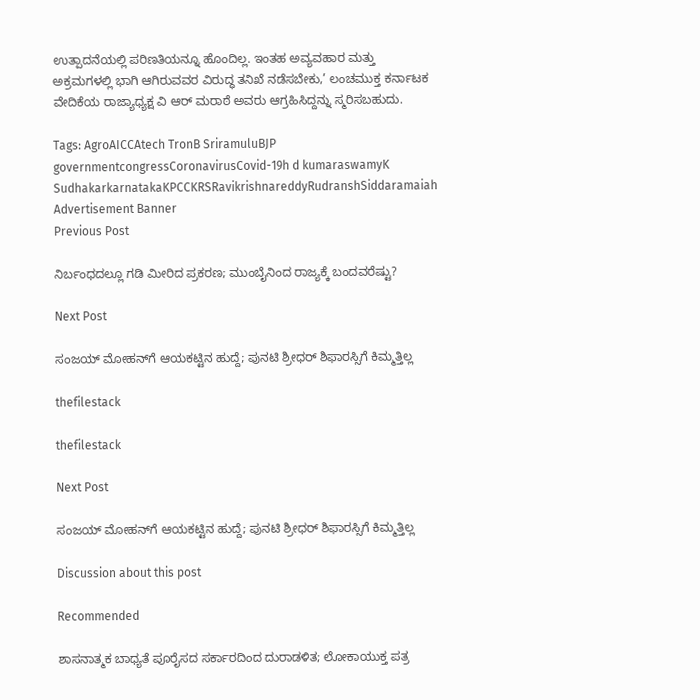ಉತ್ಪಾದನೆಯಲ್ಲಿ ಪರಿಣತಿಯನ್ನೂ ಹೊಂದಿಲ್ಲ. ಇಂತಹ ಅವ್ಯವಹಾರ ಮತ್ತು ಅಕ್ರಮಗಳಲ್ಲಿ ಭಾಗಿ ಆಗಿರುವವರ ವಿರುದ್ಧ ತನಿಖೆ ನಡೆಸಬೇಕು,’ ಲಂಚಮುಕ್ತ ಕರ್ನಾಟಕ ವೇದಿಕೆಯ ರಾಜ್ಯಾಧ್ಯಕ್ಷ ವಿ ಆರ್‌ ಮರಾಠೆ ಅವರು ಆಗ್ರಹಿಸಿದ್ದನ್ನು ಸ್ಮರಿಸಬಹುದು.

Tags: AgroAICCAtech TronB SriramuluBJP governmentcongressCoronavirusCovid-19h d kumaraswamyK SudhakarkarnatakaKPCCKRSRavikrishnareddyRudranshSiddaramaiah
Advertisement Banner
Previous Post

ನಿರ್ಬಂಧದಲ್ಲೂ ಗಡಿ ಮೀರಿದ ಪ್ರಕರಣ; ಮುಂಬೈನಿಂದ ರಾಜ್ಯಕ್ಕೆ ಬಂದವರೆಷ್ಟು?

Next Post

ಸಂಜಯ್‌ ಮೋಹನ್‌ಗೆ ಆಯಕಟ್ಟಿನ ಹುದ್ದೆ; ಪುನಟಿ ಶ್ರೀಧರ್‌ ಶಿಫಾರಸ್ಸಿಗೆ ಕಿಮ್ಮತ್ತಿಲ್ಲ

thefilestack

thefilestack

Next Post

ಸಂಜಯ್‌ ಮೋಹನ್‌ಗೆ ಆಯಕಟ್ಟಿನ ಹುದ್ದೆ; ಪುನಟಿ ಶ್ರೀಧರ್‌ ಶಿಫಾರಸ್ಸಿಗೆ ಕಿಮ್ಮತ್ತಿಲ್ಲ

Discussion about this post

Recommended

ಶಾಸನಾತ್ಮಕ ಬಾಧ್ಯತೆ ಪೂರೈಸದ ಸರ್ಕಾರದಿಂದ ದುರಾಡಳಿತ; ಲೋಕಾಯುಕ್ತ ಪತ್ರ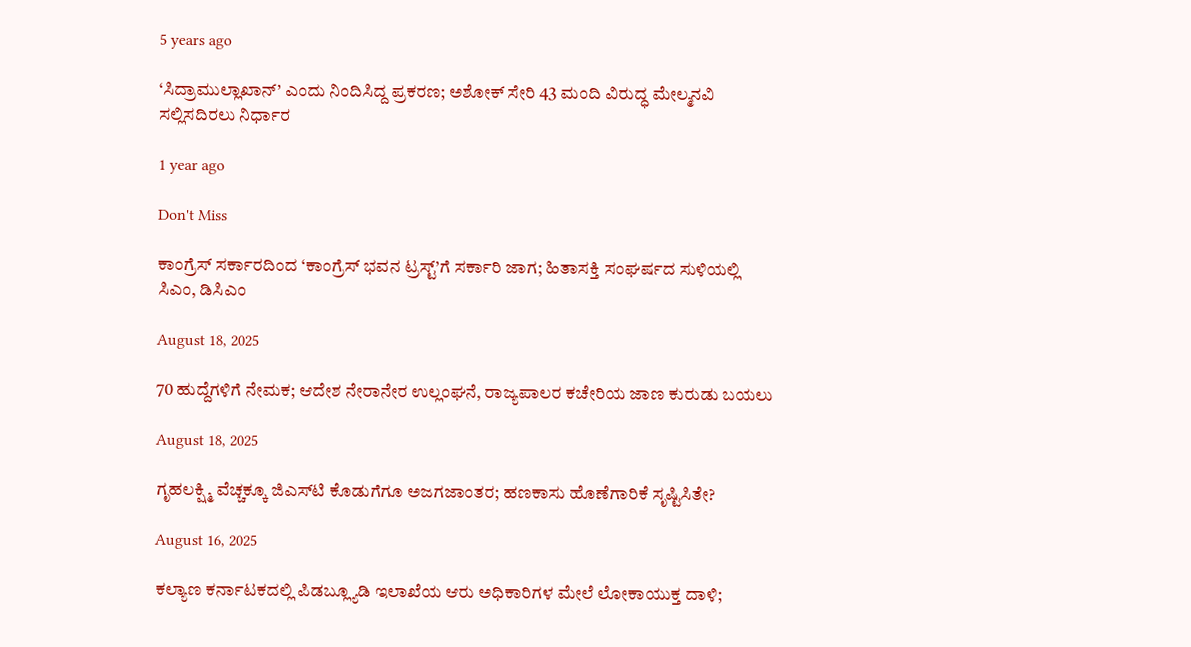5 years ago

‘ಸಿದ್ರಾಮುಲ್ಲಾಖಾನ್‌’ ಎಂದು ನಿಂದಿಸಿದ್ದ ಪ್ರಕರಣ; ಅಶೋಕ್‌ ಸೇರಿ 43 ಮಂದಿ ವಿರುದ್ಧ ಮೇಲ್ಮನವಿ ಸಲ್ಲಿಸದಿರಲು ನಿರ್ಧಾರ

1 year ago

Don't Miss

ಕಾಂಗ್ರೆಸ್‌ ಸರ್ಕಾರದಿಂದ ‘ಕಾಂಗ್ರೆಸ್‌ ಭವನ ಟ್ರಸ್ಟ್‌’ಗೆ ಸರ್ಕಾರಿ ಜಾಗ; ಹಿತಾಸಕ್ತಿ ಸಂಘ‍ರ್ಷದ ಸುಳಿಯಲ್ಲಿ ಸಿಎಂ, ಡಿಸಿಎಂ

August 18, 2025

70 ಹುದ್ದೆಗಳಿಗೆ ನೇಮಕ; ಆದೇಶ ನೇರಾನೇರ ಉಲ್ಲಂಘನೆ, ರಾಜ್ಯಪಾಲರ ಕಚೇರಿಯ ಜಾಣ ಕುರುಡು ಬಯಲು

August 18, 2025

ಗೃಹಲಕ್ಷ್ಮಿ ವೆಚ್ಚಕ್ಕೂ ಜಿಎಸ್‌ಟಿ ಕೊಡುಗೆಗೂ ಅಜಗಜಾಂತರ; ಹಣಕಾಸು ಹೊಣೆಗಾರಿಕೆ ಸೃಷ್ಟಿಸಿತೇ?

August 16, 2025

ಕಲ್ಯಾಣ ಕರ್ನಾಟಕದಲ್ಲಿ ಪಿಡಬ್ಲ್ಯೂಡಿ ಇಲಾಖೆಯ ಆರು ಅಧಿಕಾರಿಗಳ ಮೇಲೆ ಲೋಕಾಯುಕ್ತ ದಾಳಿ;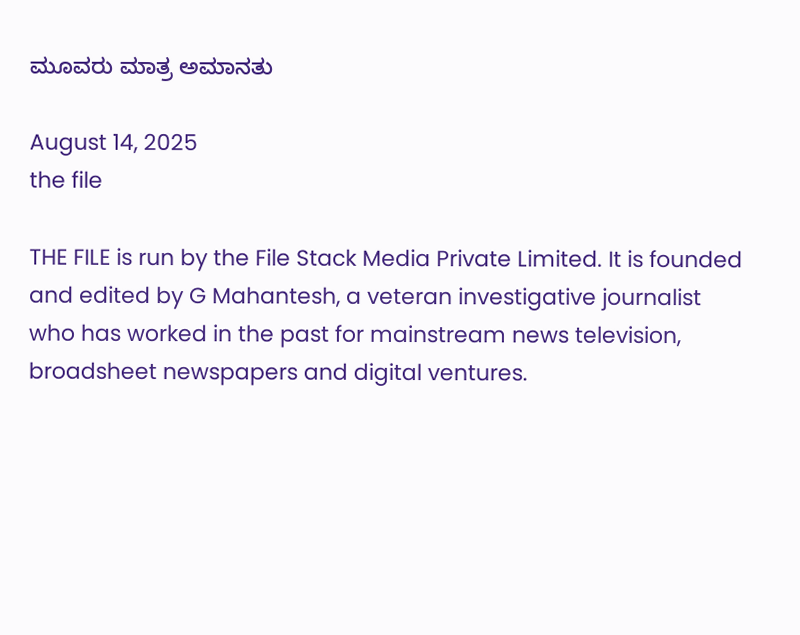ಮೂವರು ಮಾತ್ರ ಅಮಾನತು

August 14, 2025
the file

THE FILE is run by the File Stack Media Private Limited. It is founded and edited by G Mahantesh, a veteran investigative journalist who has worked in the past for mainstream news television, broadsheet newspapers and digital ventures.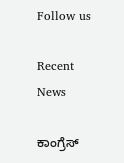Follow us

Recent News

ಕಾಂಗ್ರೆಸ್‌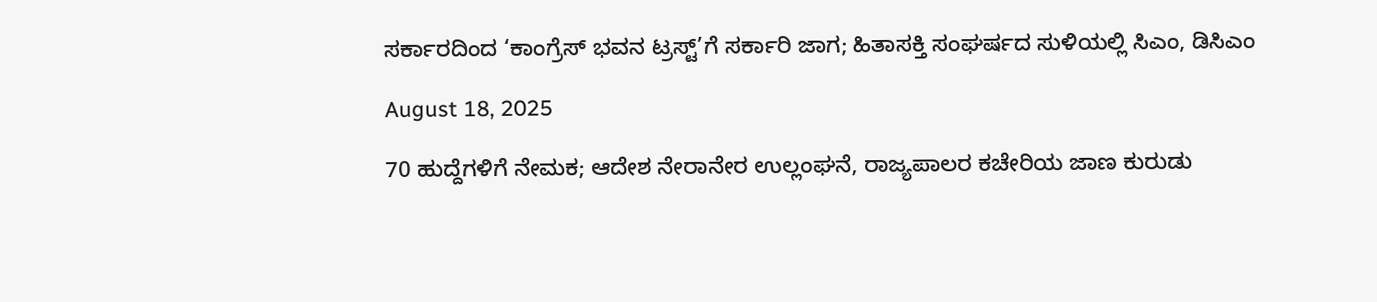ಸರ್ಕಾರದಿಂದ ‘ಕಾಂಗ್ರೆಸ್‌ ಭವನ ಟ್ರಸ್ಟ್‌’ಗೆ ಸರ್ಕಾರಿ ಜಾಗ; ಹಿತಾಸಕ್ತಿ ಸಂಘ‍ರ್ಷದ ಸುಳಿಯಲ್ಲಿ ಸಿಎಂ, ಡಿಸಿಎಂ

August 18, 2025

70 ಹುದ್ದೆಗಳಿಗೆ ನೇಮಕ; ಆದೇಶ ನೇರಾನೇರ ಉಲ್ಲಂಘನೆ, ರಾಜ್ಯಪಾಲರ ಕಚೇರಿಯ ಜಾಣ ಕುರುಡು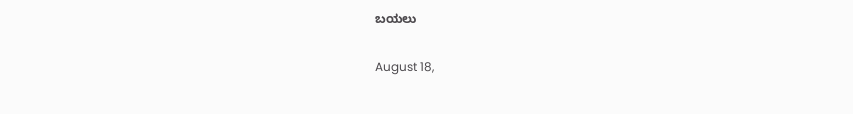ಬಯಲು

August 18,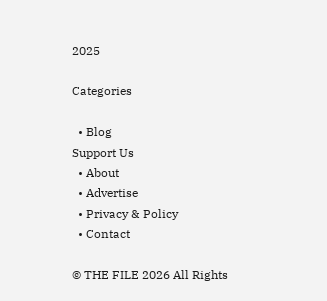2025

Categories

  • Blog
Support Us
  • About
  • Advertise
  • Privacy & Policy
  • Contact

© THE FILE 2026 All Rights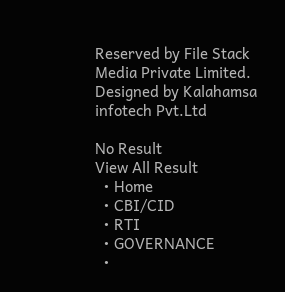Reserved by File Stack Media Private Limited. Designed by Kalahamsa infotech Pvt.Ltd

No Result
View All Result
  • Home
  • CBI/CID
  • RTI
  • GOVERNANCE
  •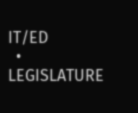IT/ED
  • LEGISLATURE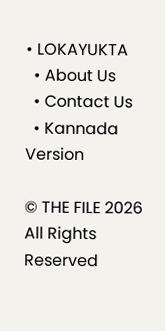• LOKAYUKTA
  • About Us
  • Contact Us
  • Kannada Version

© THE FILE 2026 All Rights Reserved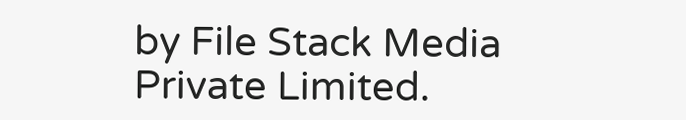by File Stack Media Private Limited.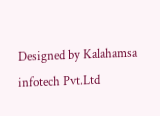Designed by Kalahamsa infotech Pvt.Ltd